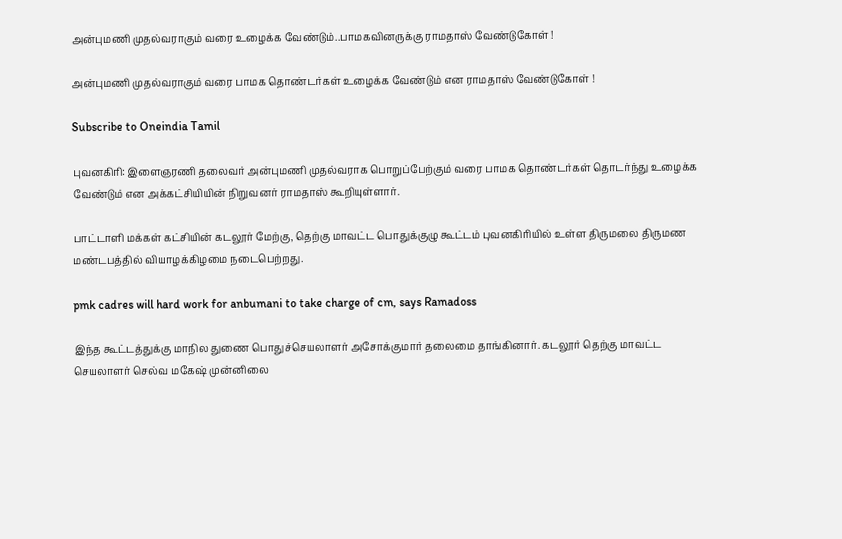அன்புமணி முதல்வராகும் வரை உழைக்க வேண்டும்..பாமகவினருக்கு ராமதாஸ் வேண்டுகோள் !

அன்புமணி முதல்வராகும் வரை பாமக தொண்டர்கள் உழைக்க வேண்டும் என ராமதாஸ் வேண்டுகோள் !

Subscribe to Oneindia Tamil

புவனகிரி: இளைஞரணி தலைவர் அன்புமணி முதல்வராக பொறுப்பேற்கும் வரை பாமக தொண்டர்கள் தொடர்ந்து உழைக்க வேண்டும் என அக்கட்சியியின் நிறுவனர் ராமதாஸ் கூறியுள்ளார்.

பாட்டாளி மக்கள் கட்சியின் கடலூர் மேற்கு, தெற்கு மாவட்ட பொதுக்குழு கூட்டம் புவனகிரியில் உள்ள திருமலை திருமண மண்டபத்தில் வியாழக்கிழமை நடைபெற்றது.

pmk cadres will hard work for anbumani to take charge of cm, says Ramadoss

இந்த கூட்டத்துக்கு மாநில துணை பொதுச்செயலாளர் அசோக்குமார் தலைமை தாங்கினார். கடலூர் தெற்கு மாவட்ட செயலாளர் செல்வ மகேஷ் முன்னிலை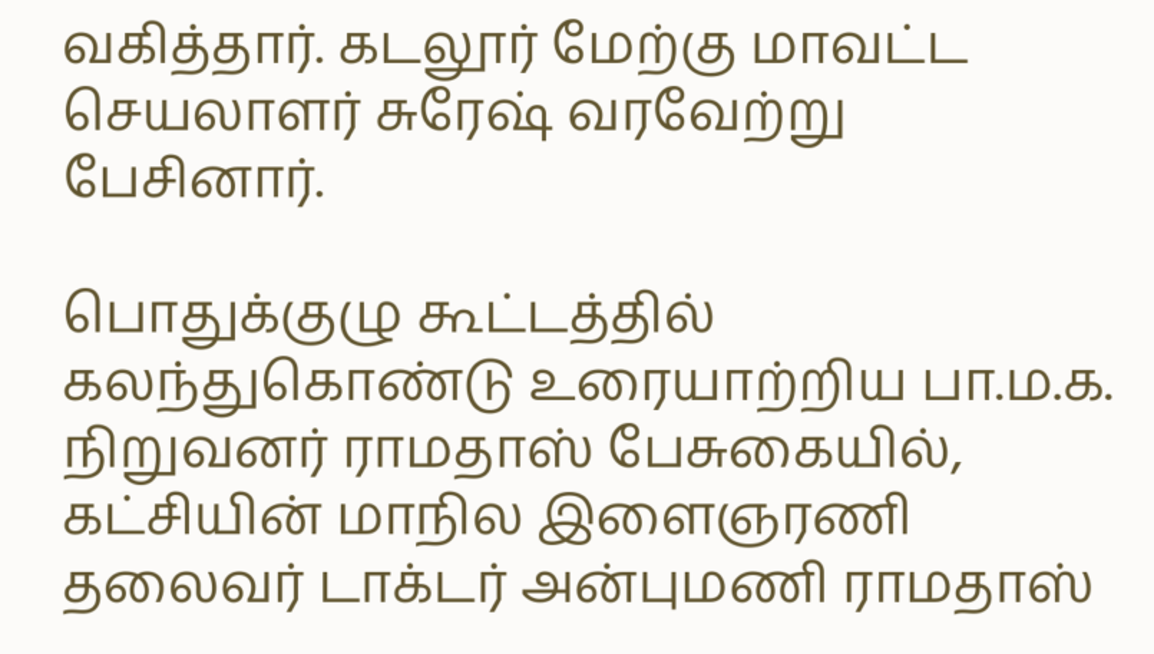வகித்தார். கடலூர் மேற்கு மாவட்ட செயலாளர் சுரேஷ் வரவேற்று பேசினார்.

பொதுக்குழு கூட்டத்தில் கலந்துகொண்டு உரையாற்றிய பா.ம.க. நிறுவனர் ராமதாஸ் பேசுகையில், கட்சியின் மாநில இளைஞரணி தலைவர் டாக்டர் அன்புமணி ராமதாஸ்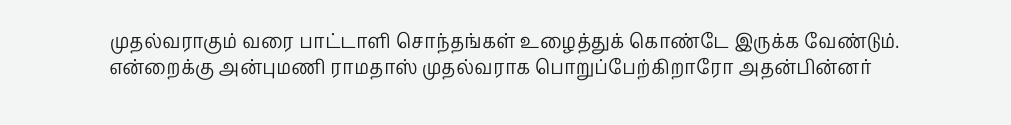முதல்வராகும் வரை பாட்டாளி சொந்தங்கள் உழைத்துக் கொண்டே இருக்க வேண்டும். என்றைக்கு அன்புமணி ராமதாஸ் முதல்வராக பொறுப்பேற்கிறாரோ அதன்பின்னர்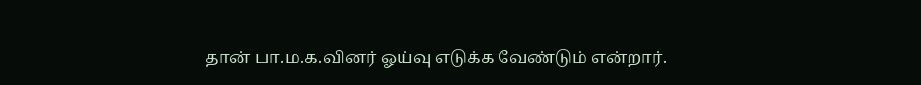தான் பா.ம.க.வினர் ஓய்வு எடுக்க வேண்டும் என்றார்.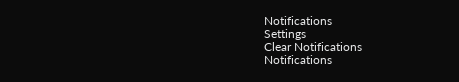Notifications
Settings
Clear Notifications
Notifications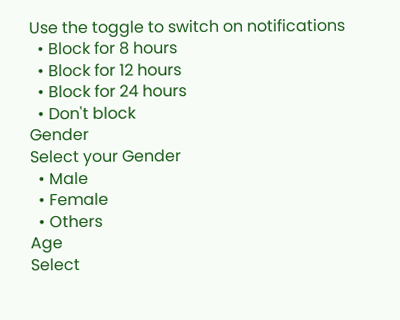Use the toggle to switch on notifications
  • Block for 8 hours
  • Block for 12 hours
  • Block for 24 hours
  • Don't block
Gender
Select your Gender
  • Male
  • Female
  • Others
Age
Select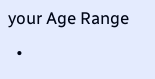your Age Range
  •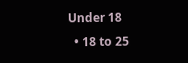Under 18
  • 18 to 25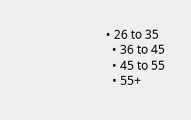• 26 to 35
  • 36 to 45
  • 45 to 55
  • 55+